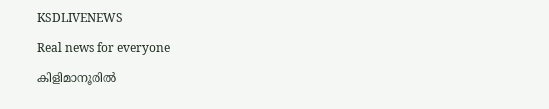KSDLIVENEWS

Real news for everyone

കിളിമാനൂരിൽ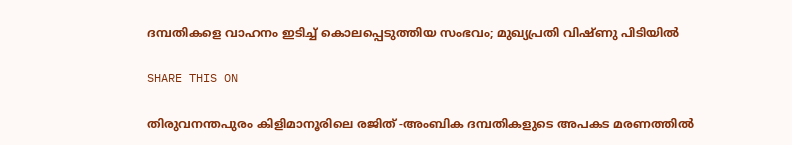ദമ്പതികളെ വാഹനം ഇടിച്ച് കൊലപ്പെടുത്തിയ സംഭവം; മുഖ്യപ്രതി വിഷ്ണു പിടിയിൽ

SHARE THIS ON

തിരുവനന്തപുരം കിളിമാനൂരിലെ രജിത് -അംബിക ദമ്പതികളുടെ അപകട മരണത്തിൽ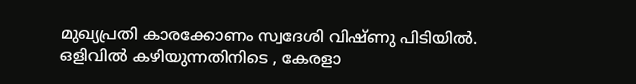മുഖ്യപ്രതി കാരക്കോണം സ്വദേശി വിഷ്ണു പിടിയിൽ. ഒളിവിൽ കഴിയുന്നതിനിടെ , കേരളാ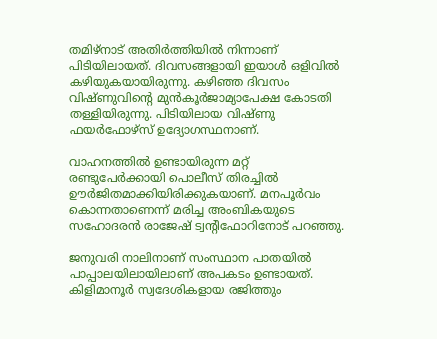തമിഴ്നാട് അതിർത്തിയിൽ നിന്നാണ് പിടിയിലായത്. ദിവസങ്ങളായി ഇയാൾ ഒളിവിൽ കഴിയുകയായിരുന്നു. കഴിഞ്ഞ ദിവസം വിഷ്ണുവിന്റെ മുൻകൂർജാമ്യാപേക്ഷ കോടതി തള്ളിയിരുന്നു. പിടിയിലായ വിഷ്ണു ഫയർഫോഴ്‌സ് ഉദ്യോഗസ്ഥനാണ്.

വാഹനത്തിൽ ഉണ്ടായിരുന്ന മറ്റ് രണ്ടുപേർക്കായി പൊലീസ് തിരച്ചിൽ ഊർജിതമാക്കിയിരിക്കുകയാണ്. മനപൂർവം കൊന്നതാണെന്ന് മരിച്ച അംബികയുടെ സഹോദരൻ രാജേഷ് ട്വന്റിഫോറിനോട് പറഞ്ഞു.

ജനുവരി നാലിനാണ് സംസ്ഥാന പാതയിൽ പാപ്പാലയിലായിലാണ് അപകടം ഉണ്ടായത്. കിളിമാനൂര്‍ സ്വദേശികളായ രജിത്തും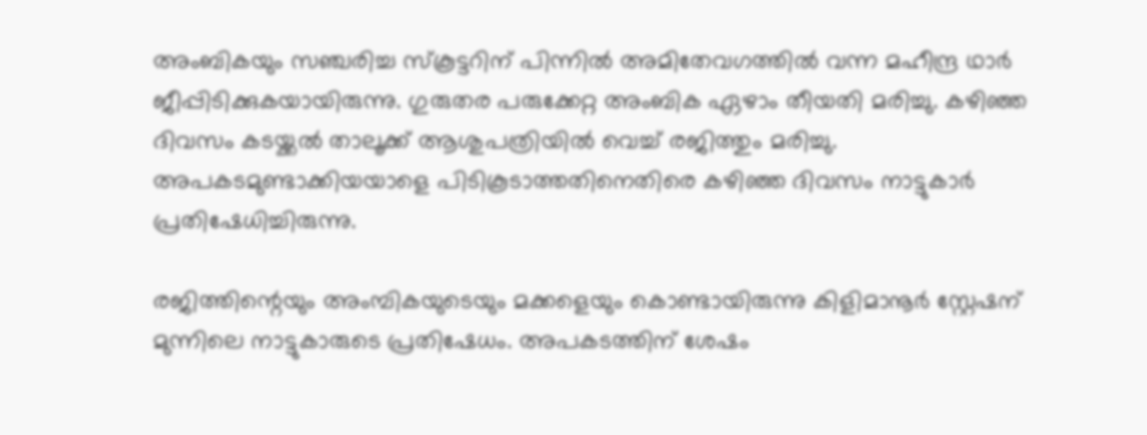അംബികയും സഞ്ചരിച്ച സ്കൂട്ടറിന് പിന്നിൽ അമിതേവഗത്തിൽ വന്ന മഹീന്ദ്ര ഥാർ ജീപ്പിടിക്കുകയായിരുന്നു. ഗുരുതര പരുക്കേറ്റ അംബിക ഏഴാം തീയതി മരിച്ചു. കഴിഞ്ഞ ദിവസം കടയ്ക്കൽ താലൂക്ക് ആശുപത്രിയിൽ വെച്ച് രജിത്തും മരിച്ചു. അപകടമുണ്ടാക്കിയയാളെ പിടികൂടാത്തതിനെതിരെ കഴിഞ്ഞ ദിവസം നാട്ടുകാർ പ്രതിഷേധിച്ചിരുന്നു.

രജിത്തിന്റെയും അംമ്പികയുടെയും മക്കളെയും കൊണ്ടായിരുന്നു കിളിമാനൂർ സ്റ്റേഷന് മുന്നിലെ നാട്ടുകാരുടെ പ്രതിഷേധം. അപകടത്തിന് ശേഷം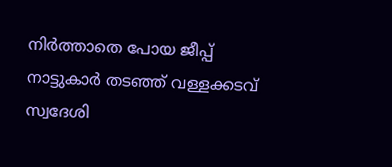നിര്‍ത്താതെ പോയ ജീപ്പ് നാട്ടുകാർ തടഞ്ഞ് വള്ളക്കടവ് സ്വദേശി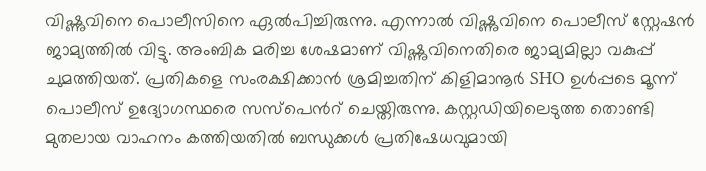വിഷ്ണുവിനെ പൊലീസിനെ ഏൽപിച്ചിരുന്നു. എന്നാൽ വിഷ്ണുവിനെ പൊലീസ് സ്റ്റേഷൻ ജാമ്യത്തിൽ വിട്ടു. അംബിക മരിച്ച ശേഷമാണ് വിഷ്ണുവിനെതിരെ ജാമ്യമില്ലാ വകുപ്പ് ചുമത്തിയത്. പ്രതികളെ സംരക്ഷിക്കാൻ ശ്രമിച്ചതിന് കിളിമാനൂർ SHO ഉൾപ്പടെ മൂന്ന് പൊലീസ് ഉദ്യോഗസ്ഥരെ സസ്പെൻറ് ചെയ്തിരുന്നു. കസ്റ്റഡിയിലെടുത്ത തൊണ്ടി മുതലായ വാഹനം കത്തിയതിൽ ബന്ധുക്കൾ പ്രതിഷേധവുമായി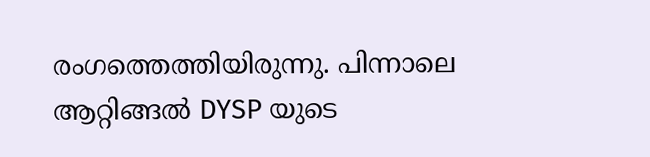രംഗത്തെത്തിയിരുന്നു. പിന്നാലെ ആറ്റിങ്ങൽ DYSP യുടെ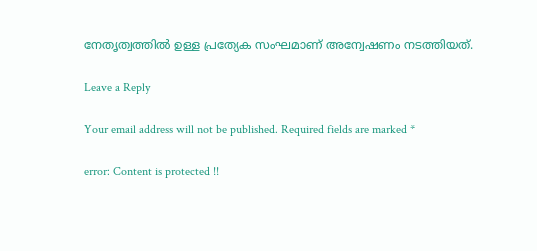നേതൃത്വത്തിൽ ഉള്ള പ്രത്യേക സംഘമാണ് അന്വേഷണം നടത്തിയത്.

Leave a Reply

Your email address will not be published. Required fields are marked *

error: Content is protected !!